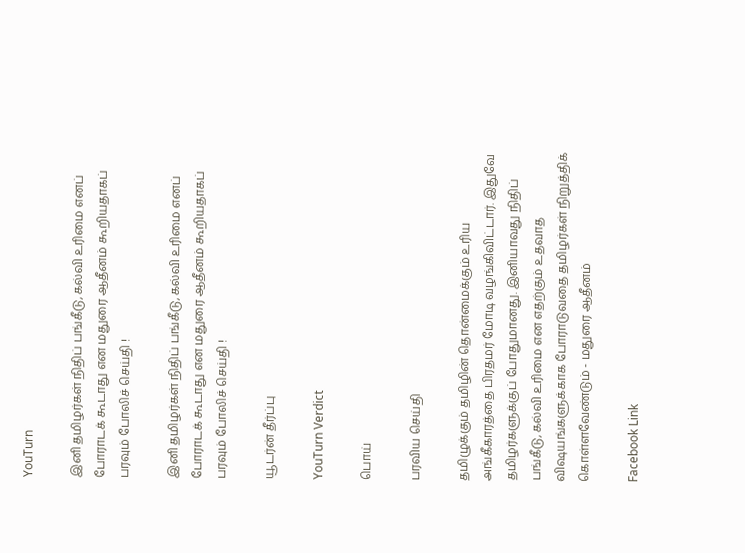YouTurn

இனி தமிழர்கள் நிதிப் பங்கீடு, கல்வி உரிமை எனப் போராடக் கூடாது என மதுரை ஆதீனம் கூறியதாகப் பரவும் போலிச் செய்தி !

இனி தமிழர்கள் நிதிப் பங்கீடு, கல்வி உரிமை எனப் போராடக் கூடாது என மதுரை ஆதீனம் கூறியதாகப் பரவும் போலிச் செய்தி !

யூடர்ன் தீர்ப்பு

YouTurn Verdict

பொய்

பரவிய செய்தி

தமிழுக்கும் தமிழின் தொன்மைக்கும் உரிய அங்கீகாரத்தை பிரதமர் மோடி வழங்கிவிட்டார். இதுவே தமிழர்களுக்குப் போதுமானது. இனியாவது நிதிப் பங்கீடு, கல்வி உரிமை என எதற்கும் உதவாத விஷயங்களுக்காக போராடுவதை தமிழர்கள் நிறுத்திக் கொள்ளவேண்டும் - மதுரை ஆதீனம்

Facebook Link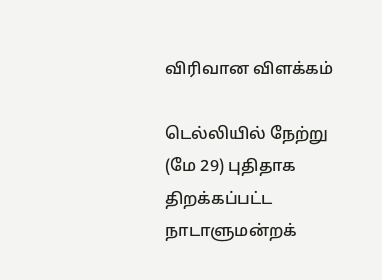விரிவான விளக்கம்

டெல்லியில் நேற்று (மே 29) புதிதாக திறக்கப்பட்ட நாடாளுமன்றக்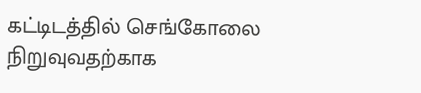கட்டிடத்தில் செங்கோலை நிறுவுவதற்காக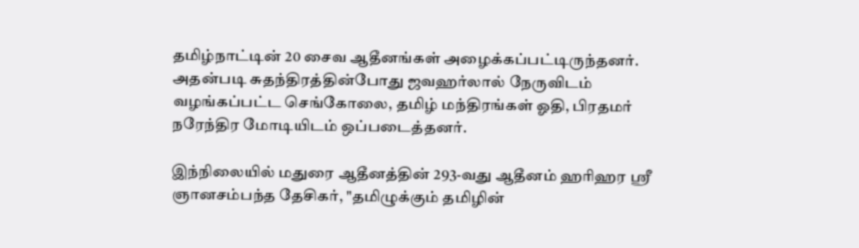தமிழ்நாட்டின் 20 சைவ ஆதீனங்கள் அழைக்கப்பட்டிருந்தனர். அதன்படி சுதந்திரத்தின்போது ஜவஹர்லால் நேருவிடம் வழங்கப்பட்ட செங்கோலை, தமிழ் மந்திரங்கள் ஓதி, பிரதமர் நரேந்திர மோடியிடம் ஒப்படைத்தனர்.

இந்நிலையில் மதுரை ஆதீனத்தின் 293-வது ஆதீனம் ஹரிஹர ஸ்ரீ ஞானசம்பந்த தேசிகர், "தமிழுக்கும் தமிழின்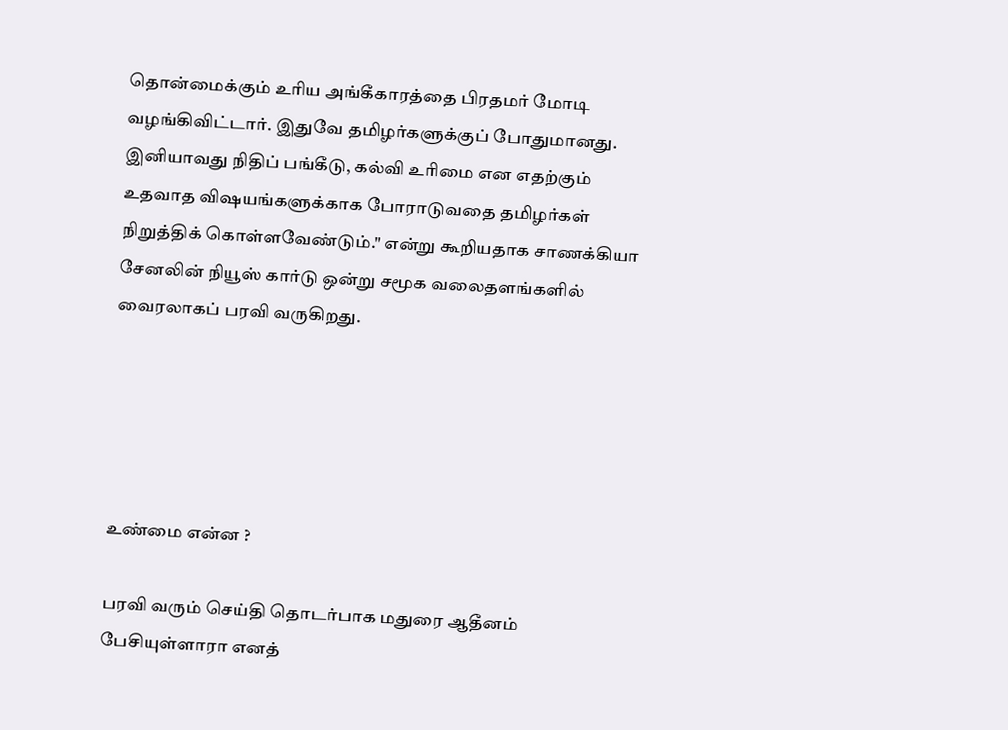தொன்மைக்கும் உரிய அங்கீகாரத்தை பிரதமர் மோடி வழங்கிவிட்டார். இதுவே தமிழர்களுக்குப் போதுமானது. இனியாவது நிதிப் பங்கீடு, கல்வி உரிமை என எதற்கும் உதவாத விஷயங்களுக்காக போராடுவதை தமிழர்கள் நிறுத்திக் கொள்ளவேண்டும்." என்று கூறியதாக சாணக்கியா சேனலின் நியூஸ் கார்டு ஒன்று சமூக வலைதளங்களில் வைரலாகப் பரவி வருகிறது.





உண்மை என்ன ?

பரவி வரும் செய்தி தொடர்பாக மதுரை ஆதீனம் பேசியுள்ளாரா எனத்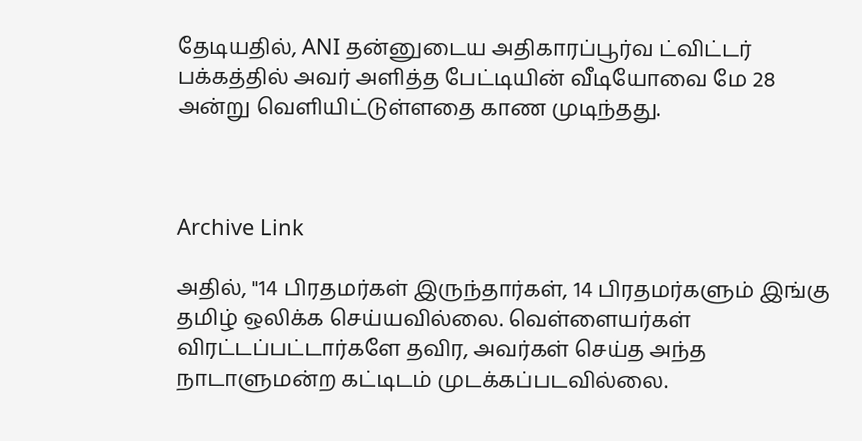தேடியதில், ANI தன்னுடைய அதிகாரப்பூர்வ ட்விட்டர் பக்கத்தில் அவர் அளித்த பேட்டியின் வீடியோவை மே 28 அன்று வெளியிட்டுள்ளதை காண முடிந்தது.



Archive Link

அதில், "14 பிரதமர்கள் இருந்தார்கள், 14 பிரதமர்களும் இங்கு தமிழ் ஒலிக்க செய்யவில்லை. வெள்ளையர்கள் விரட்டப்பட்டார்களே தவிர, அவர்கள் செய்த அந்த நாடாளுமன்ற கட்டிடம் முடக்கப்படவில்லை.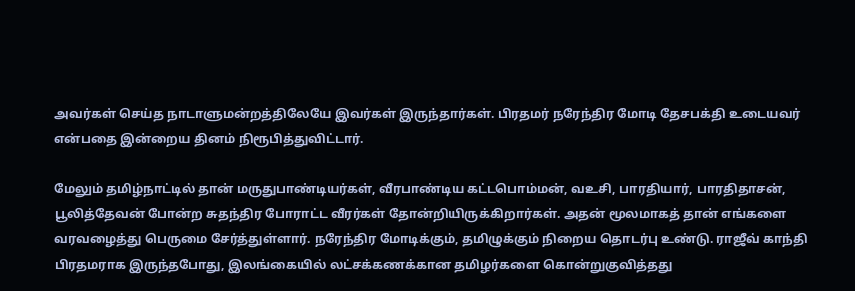அவர்கள் செய்த நாடாளுமன்றத்திலேயே இவர்கள் இருந்தார்கள். பிரதமர் நரேந்திர மோடி தேசபக்தி உடையவர் என்பதை இன்றைய தினம் நிரூபித்துவிட்டார்.

மேலும் தமிழ்நாட்டில் தான் மருதுபாண்டியர்கள், வீரபாண்டிய கட்டபொம்மன், வஉசி, பாரதியார், பாரதிதாசன், பூலித்தேவன் போன்ற சுதந்திர போராட்ட வீரர்கள் தோன்றியிருக்கிறார்கள். அதன் மூலமாகத் தான் எங்களை வரவழைத்து பெருமை சேர்த்துள்ளார். நரேந்திர மோடிக்கும், தமிழுக்கும் நிறைய தொடர்பு உண்டு. ராஜீவ் காந்தி பிரதமராக இருந்தபோது, இலங்கையில் லட்சக்கணக்கான தமிழர்களை கொன்றுகுவித்தது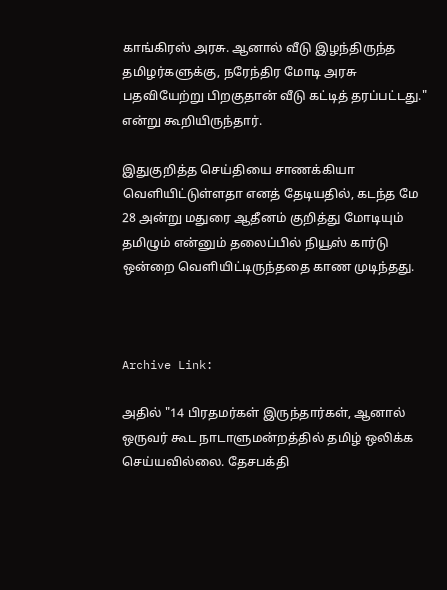காங்கிரஸ் அரசு. ஆனால் வீடு இழந்திருந்த தமிழர்களுக்கு, நரேந்திர மோடி அரசு பதவியேற்று பிறகுதான் வீடு கட்டித் தரப்பட்டது." என்று கூறியிருந்தார்.

இதுகுறித்த செய்தியை சாணக்கியா வெளியிட்டுள்ளதா எனத் தேடியதில், கடந்த மே 28 அன்று மதுரை ஆதீனம் குறித்து மோடியும் தமிழும் என்னும் தலைப்பில் நியூஸ் கார்டு ஒன்றை வெளியிட்டிருந்ததை காண முடிந்தது.



Archive Link:

அதில் "14 பிரதமர்கள் இருந்தார்கள், ஆனால் ஒருவர் கூட நாடாளுமன்றத்தில் தமிழ் ஒலிக்க செய்யவில்லை. தேசபக்தி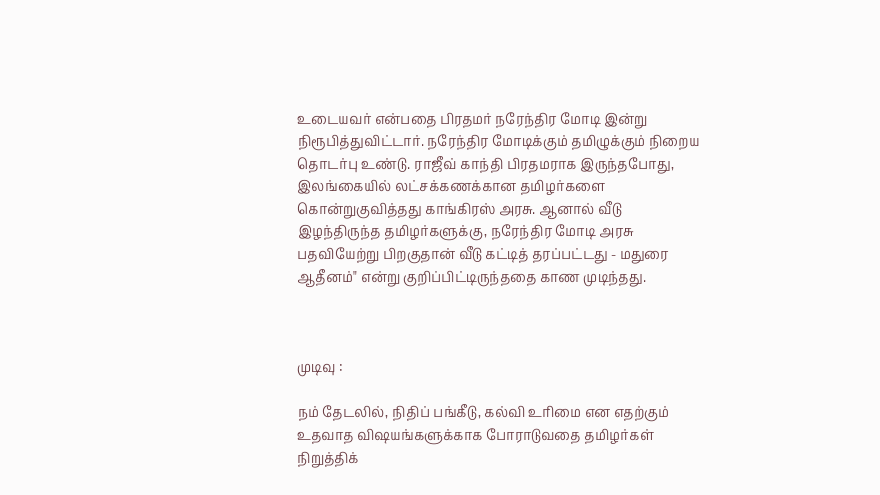உடையவர் என்பதை பிரதமர் நரேந்திர மோடி இன்று நிரூபித்துவிட்டார். நரேந்திர மோடிக்கும் தமிழுக்கும் நிறைய தொடர்பு உண்டு. ராஜீவ் காந்தி பிரதமராக இருந்தபோது, இலங்கையில் லட்சக்கணக்கான தமிழர்களை கொன்றுகுவித்தது காங்கிரஸ் அரசு. ஆனால் வீடு இழந்திருந்த தமிழர்களுக்கு, நரேந்திர மோடி அரசு பதவியேற்று பிறகுதான் வீடு கட்டித் தரப்பட்டது - மதுரை ஆதீனம்" என்று குறிப்பிட்டிருந்ததை காண முடிந்தது.



முடிவு :

நம் தேடலில், நிதிப் பங்கீடு, கல்வி உரிமை என எதற்கும் உதவாத விஷயங்களுக்காக போராடுவதை தமிழர்கள் நிறுத்திக்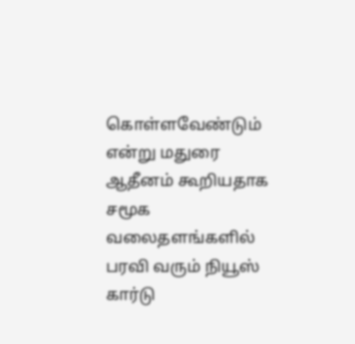கொள்ளவேண்டும் என்று மதுரை ஆதீனம் கூறியதாக சமூக வலைதளங்களில் பரவி வரும் நியூஸ் கார்டு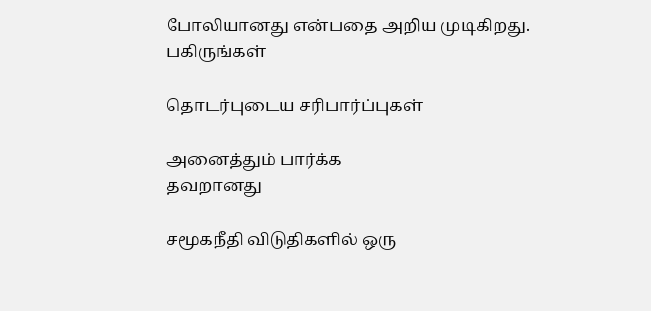போலியானது என்பதை அறிய முடிகிறது.
பகிருங்கள்

தொடர்புடைய சரிபார்ப்புகள்

அனைத்தும் பார்க்க
தவறானது

சமூகநீதி விடுதிகளில் ஒரு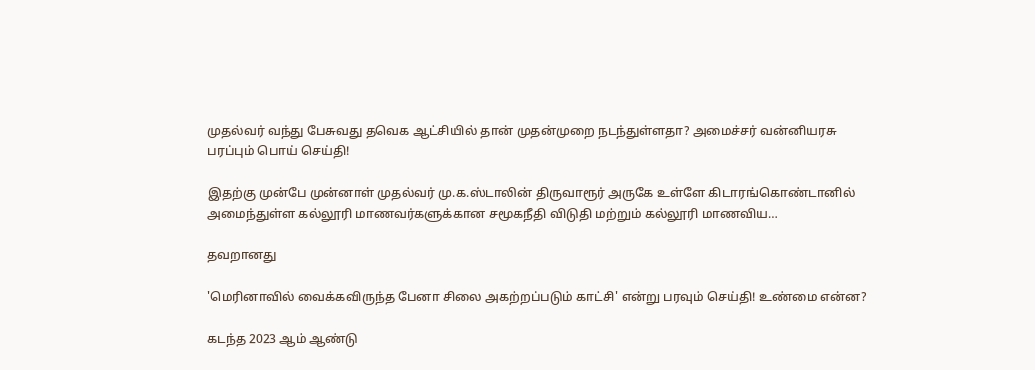முதல்வர் வந்து பேசுவது தவெக ஆட்சியில் தான் முதன்முறை நடந்துள்ளதா? அமைச்சர் வன்னியரசு பரப்பும் பொய் செய்தி!

இதற்கு முன்பே முன்னாள் முதல்வர் மு.க.ஸ்டாலின் திருவாரூர் அருகே உள்ளே கிடாரங்கொண்டானில் அமைந்துள்ள கல்லூரி மாணவர்களுக்கான சமூகநீதி விடுதி மற்றும் கல்லூரி மாணவிய…

தவறானது

'மெரினாவில் வைக்கவிருந்த பேனா சிலை அகற்றப்படும் காட்சி' என்று பரவும் செய்தி! உண்மை என்ன?

கடந்த 2023 ஆம் ஆண்டு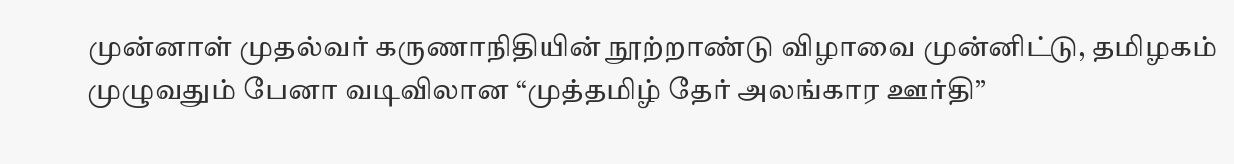முன்னாள் முதல்வர் கருணாநிதியின் நூற்றாண்டு விழாவை முன்னிட்டு, தமிழகம் முழுவதும் பேனா வடிவிலான “முத்தமிழ் தேர் அலங்கார ஊர்தி”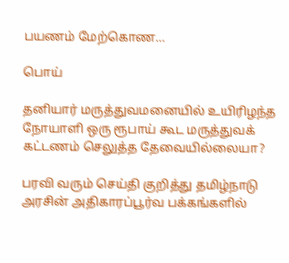பயணம் மேற்கொண…

பொய்

தனியார் மருத்துவமனையில் உயிரிழந்த நோயாளி ஒரு ரூபாய் கூட மருத்துவக் கட்டணம் செலுத்த தேவையில்லையா?

பரவி வரும் செய்தி குறித்து தமிழ்நாடு அரசின் அதிகாரப்பூர்வ பக்கங்களில்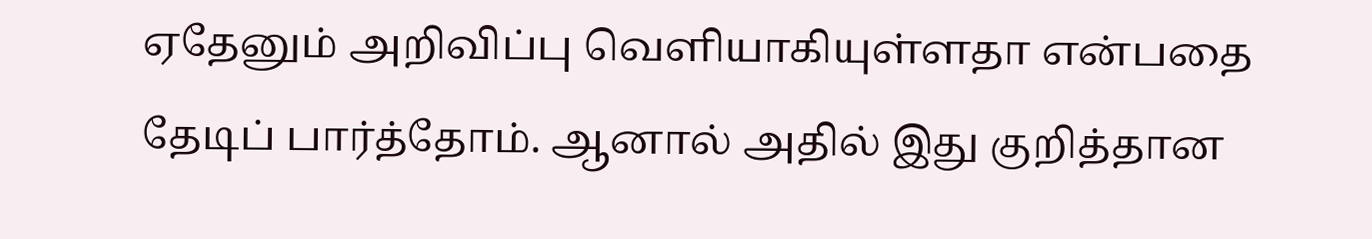ஏதேனும் அறிவிப்பு வெளியாகியுள்ளதா என்பதை தேடிப் பார்த்தோம். ஆனால் அதில் இது குறித்தான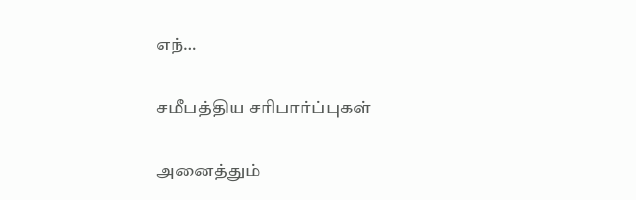எந்…

சமீபத்திய சரிபார்ப்புகள்

அனைத்தும்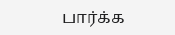பார்க்க